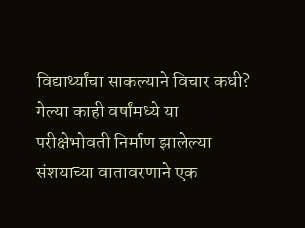विद्यार्थ्यांचा साकल्याने विचार कधी?
गेल्या काही वर्षांमध्ये या परीक्षेभोवती निर्माण झालेल्या संशयाच्या वातावरणाने एक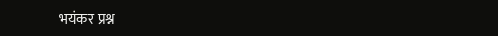भयंकर प्रश्न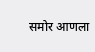समोर आणला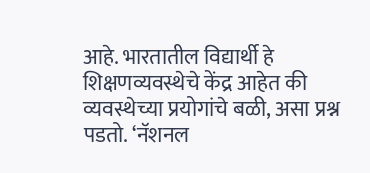आहे. भारतातील विद्यार्थी हे शिक्षणव्यवस्थेचे केंद्र आहेत की व्यवस्थेच्या प्रयोगांचे बळी, असा प्रश्न पडतो. ‘नॅशनल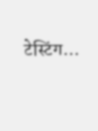टेस्टिंग…